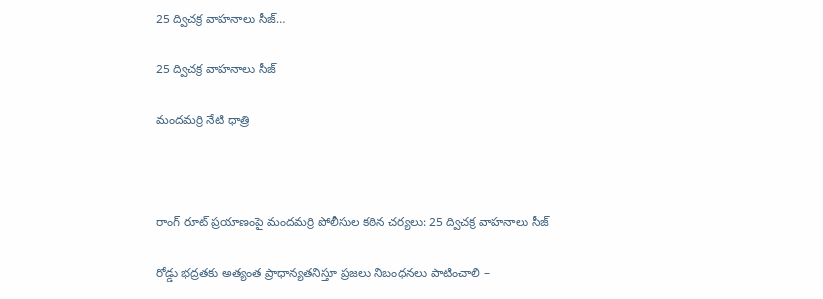25 ద్విచక్ర వాహనాలు సీజ్…

25 ద్విచక్ర వాహనాలు సీజ్

మందమర్రి నేటి ధాత్రి



రాంగ్ రూట్ ప్రయాణంపై మందమర్రి పోలీసుల కఠిన చర్యలు: 25 ద్విచక్ర వాహనాలు సీజ్

రోడ్డు భద్రతకు అత్యంత ప్రాధాన్యతనిస్తూ ప్రజలు నిబంధనలు పాటించాలి –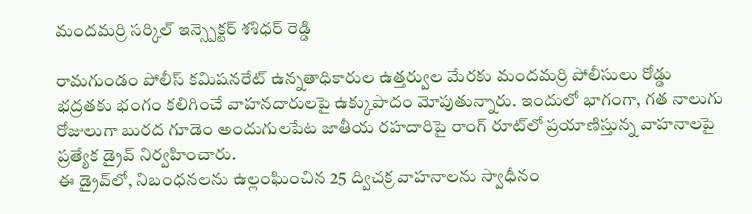మందమర్రి సర్కిల్ ఇన్స్పెక్టర్ శశిధర్ రెడ్డి

రామగుండం పోలీస్ కమిషనరేట్ ఉన్నతాధికారుల ఉత్తర్వుల మేరకు మందమర్రి పోలీసులు రోడ్డు భద్రతకు భంగం కలిగించే వాహనదారులపై ఉక్కుపాదం మోపుతున్నారు. ఇందులో భాగంగా, గత నాలుగు రోజులుగా బురద గూడెం అందుగులపేట జాతీయ రహదారిపై రాంగ్ రూట్‌లో ప్రయాణిస్తున్న వాహనాలపై ప్రత్యేక డ్రైవ్ నిర్వహించారు.
ఈ డ్రైవ్‌లో, నిబంధనలను ఉల్లంఘించిన 25 ద్విచక్ర వాహనాలను స్వాధీనం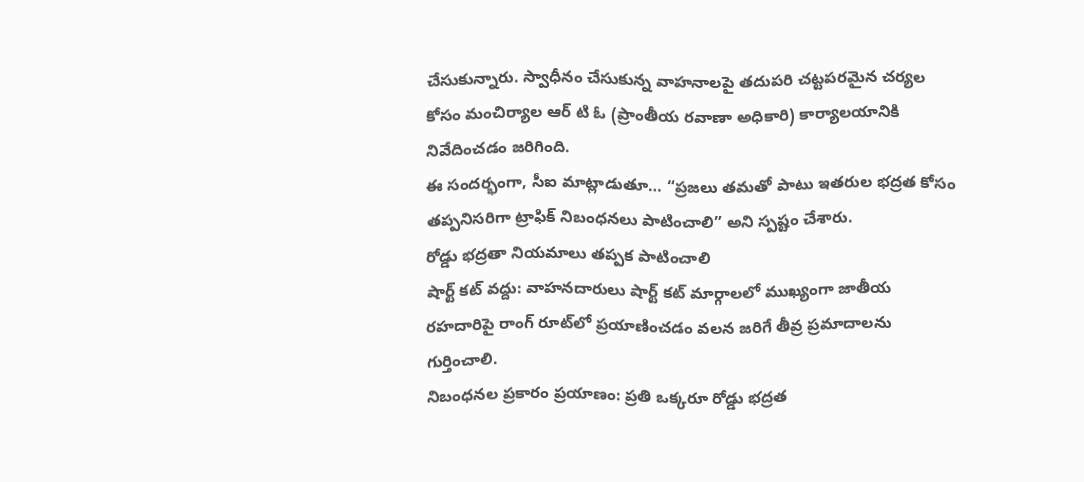చేసుకున్నారు. స్వాధీనం చేసుకున్న వాహనాలపై తదుపరి చట్టపరమైన చర్యల కోసం మంచిర్యాల ఆర్ టి ఓ (ప్రాంతీయ రవాణా అధికారి) కార్యాలయానికి నివేదించడం జరిగింది.
ఈ సందర్భంగా, సీఐ మాట్లాడుతూ… “ప్రజలు తమతో పాటు ఇతరుల భద్రత కోసం తప్పనిసరిగా ట్రాఫిక్ నిబంధనలు పాటించాలి” అని స్పష్టం చేశారు.
రోడ్డు భద్రతా నియమాలు తప్పక పాటించాలి
షార్ట్ కట్ వద్దు: వాహనదారులు షార్ట్ కట్ మార్గాలలో ముఖ్యంగా జాతీయ రహదారిపై రాంగ్ రూట్‌లో ప్రయాణించడం వలన జరిగే తీవ్ర ప్రమాదాలను గుర్తించాలి.
నిబంధనల ప్రకారం ప్రయాణం: ప్రతి ఒక్కరూ రోడ్డు భద్రత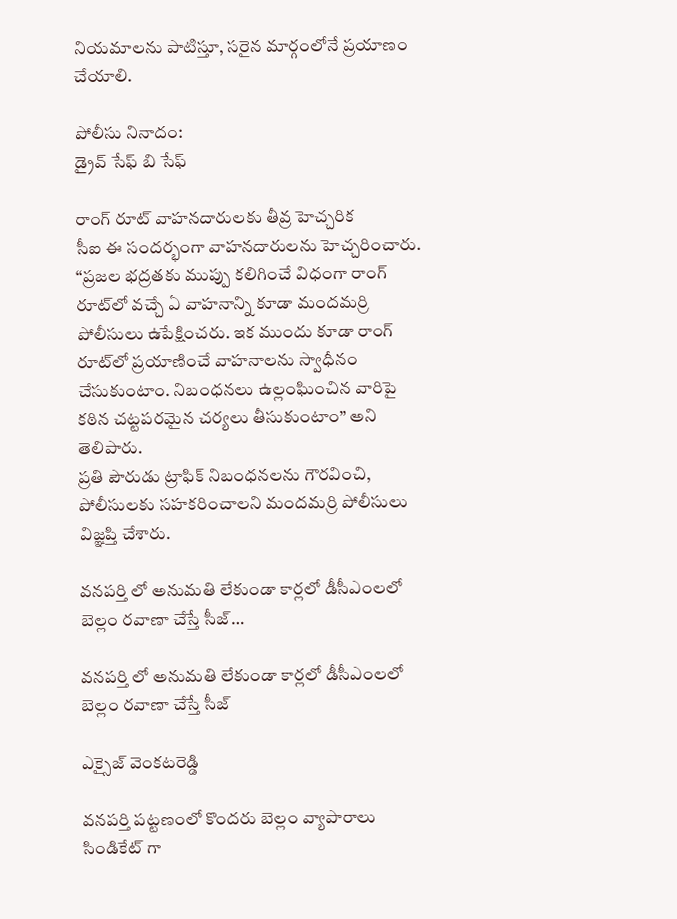నియమాలను పాటిస్తూ, సరైన మార్గంలోనే ప్రయాణం చేయాలి.

పోలీసు నినాదం:
డ్రైవ్ సేఫ్ బి సేఫ్

రాంగ్ రూట్ వాహనదారులకు తీవ్ర హెచ్చరిక
సీఐ ఈ సందర్భంగా వాహనదారులను హెచ్చరించారు. “ప్రజల భద్రతకు ముప్పు కలిగించే విధంగా రాంగ్ రూట్‌లో వచ్చే ఏ వాహనాన్ని కూడా మందమర్రి పోలీసులు ఉపేక్షించరు. ఇక ముందు కూడా రాంగ్ రూట్‌లో ప్రయాణించే వాహనాలను స్వాధీనం చేసుకుంటాం. నిబంధనలు ఉల్లంఘించిన వారిపై కఠిన చట్టపరమైన చర్యలు తీసుకుంటాం” అని తెలిపారు.
ప్రతి పౌరుడు ట్రాఫిక్ నిబంధనలను గౌరవించి, పోలీసులకు సహకరించాలని మందమర్రి పోలీసులు విజ్ఞప్తి చేశారు.

వనపర్తి లో అనుమతి లేకుండా కార్లలో డీసీఎంలలో బెల్లం రవాణా చేస్తే సీజ్…

వనపర్తి లో అనుమతి లేకుండా కార్లలో డీసీఎంలలో బెల్లం రవాణా చేస్తే సీజ్

ఎక్సైజ్ వెంకటరెడ్డి

వనపర్తి పట్టణంలో కొందరు బెల్లం వ్యాపారాలు సిండికేట్ గా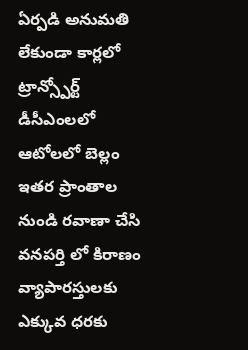ఏర్పడి అనుమతి లేకుండా కార్లలో ట్రాన్స్పోర్ట్ డీసీఎంలలో ఆటోలలో బెల్లం ఇతర ప్రాంతాల నుండి రవాణా చేసి వనపర్తి లో కిరాణం వ్యాపారస్తులకు ఎక్కువ ధరకు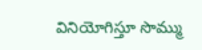వినియోగిస్తూ సొమ్ము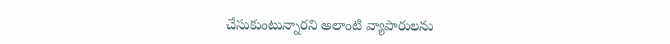చేసుకుంటున్నారని అలాంటి వ్యాపారులను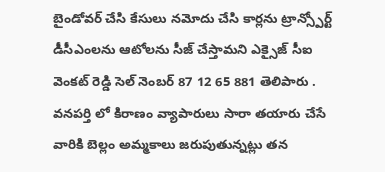బైండోవర్ చేసి కేసులు నమోదు చేసి కార్లను ట్రాన్స్పోర్ట్ డీసీఎంలను ఆటోలను సీజ్ చేస్తామని ఎక్సైజ్ సీఐ వెంకట్ రెడ్డి సెల్ నెంబర్ 87 12 65 881 తెలిపారు . వనపర్తి లో కిరాణం వ్యాపారులు సారా తయారు చేసే వారికి బెల్లం అమ్మకాలు జరుపుతున్నట్లు తన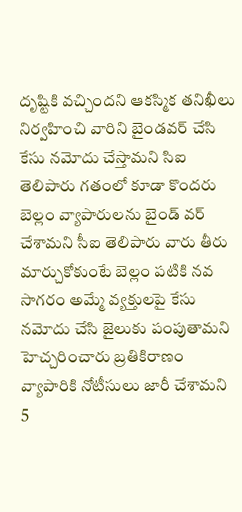దృష్టికి వచ్చిందని ఆకస్మిక తనిఖీలు నిర్వహించి వారిని బైండవర్ చేసి కేసు నమోదు చేస్తామని సిఐ తెలిపారు గతంలో కూడా కొందరు బెల్లం వ్యాపారులను బైండ్ వర్ చేశామని సీఐ తెలిపారు వారు తీరు మార్చుకోకుంటే బెల్లం పటికి నవ సాగరం అమ్మే వ్యక్తులపై కేసు నమోదు చేసి జైలుకు పంపుతామని హెచ్చరించారు బ్రతికిరాణం వ్యాపారికి నోటీసులు జారీ చేశామని 5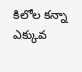కిలోల కన్నా ఎక్కువ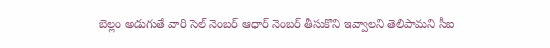బెల్లం అడుగుతే వారి సెల్ నెంబర్ ఆధార్ నెంబర్ తీసుకొని ఇవ్వాలని తెలిపామని సీఐ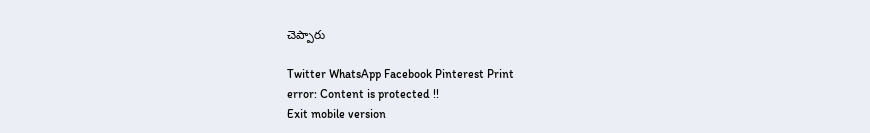చెప్పారు

Twitter WhatsApp Facebook Pinterest Print
error: Content is protected !!
Exit mobile version